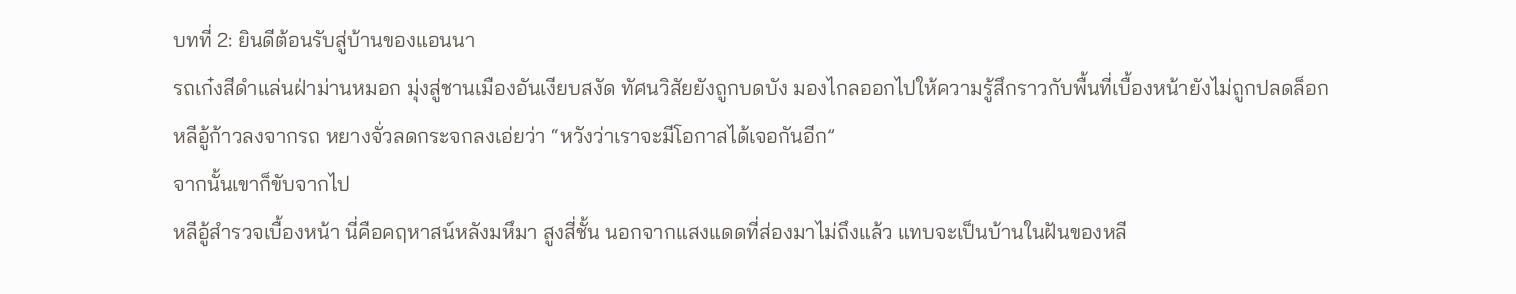บทที่ 2: ยินดีต้อนรับสู่บ้านของแอนนา
รถเก๋งสีดำแล่นฝ่าม่านหมอก มุ่งสู่ชานเมืองอันเงียบสงัด ทัศนวิสัยยังถูกบดบัง มองไกลออกไปให้ความรู้สึกราวกับพื้นที่เบื้องหน้ายังไม่ถูกปลดล็อก
หลีอู้ก้าวลงจากรถ หยางจั่วลดกระจกลงเอ่ยว่า “หวังว่าเราจะมีโอกาสได้เจอกันอีก”
จากนั้นเขาก็ขับจากไป
หลีอู้สำรวจเบื้องหน้า นี่คือคฤหาสน์หลังมหึมา สูงสี่ชั้น นอกจากแสงแดดที่ส่องมาไม่ถึงแล้ว แทบจะเป็นบ้านในฝันของหลี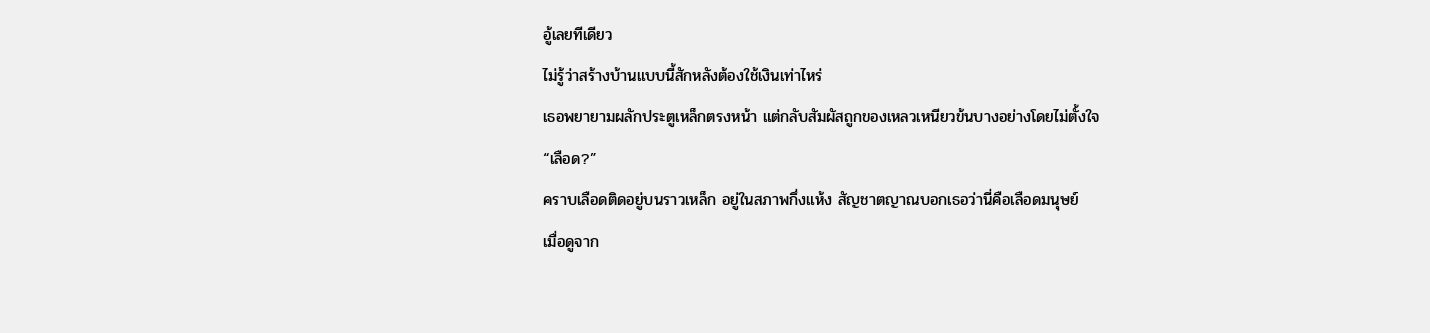อู้เลยทีเดียว
ไม่รู้ว่าสร้างบ้านแบบนี้สักหลังต้องใช้เงินเท่าไหร่
เธอพยายามผลักประตูเหล็กตรงหน้า แต่กลับสัมผัสถูกของเหลวเหนียวข้นบางอย่างโดยไม่ตั้งใจ
“เลือด?”
คราบเลือดติดอยู่บนราวเหล็ก อยู่ในสภาพกึ่งแห้ง สัญชาตญาณบอกเธอว่านี่คือเลือดมนุษย์
เมื่อดูจาก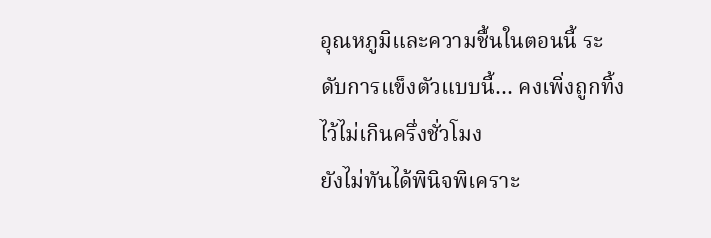อุณหภูมิและความชื้นในตอนนี้ ระดับการแข็งตัวแบบนี้… คงเพิ่งถูกทิ้งไว้ไม่เกินครึ่งชั่วโมง
ยังไม่ทันได้พินิจพิเคราะ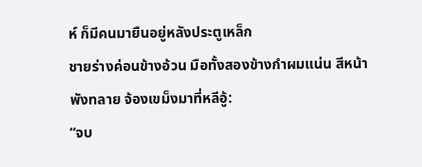ห์ ก็มีคนมายืนอยู่หลังประตูเหล็ก
ชายร่างค่อนข้างอ้วน มือทั้งสองข้างกำผมแน่น สีหน้าพังทลาย จ้องเขม็งมาที่หลีอู้:
“จบ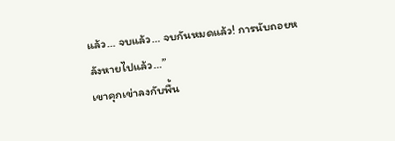แล้ว… จบแล้ว… จบกันหมดแล้ว! การนับถอยหลังหายไปแล้ว…”
เขาคุกเข่าลงกับพื้น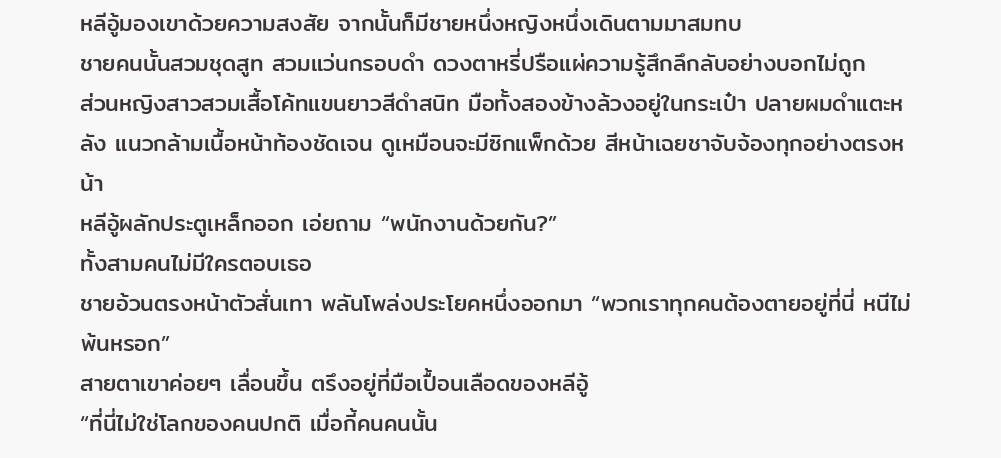หลีอู้มองเขาด้วยความสงสัย จากนั้นก็มีชายหนึ่งหญิงหนึ่งเดินตามมาสมทบ
ชายคนนั้นสวมชุดสูท สวมแว่นกรอบดำ ดวงตาหรี่ปรือแผ่ความรู้สึกลึกลับอย่างบอกไม่ถูก
ส่วนหญิงสาวสวมเสื้อโค้ทแขนยาวสีดำสนิท มือทั้งสองข้างล้วงอยู่ในกระเป๋า ปลายผมดำแตะหลัง แนวกล้ามเนื้อหน้าท้องชัดเจน ดูเหมือนจะมีซิกแพ็กด้วย สีหน้าเฉยชาจับจ้องทุกอย่างตรงหน้า
หลีอู้ผลักประตูเหล็กออก เอ่ยถาม “พนักงานด้วยกัน?”
ทั้งสามคนไม่มีใครตอบเธอ
ชายอ้วนตรงหน้าตัวสั่นเทา พลันโพล่งประโยคหนึ่งออกมา “พวกเราทุกคนต้องตายอยู่ที่นี่ หนีไม่พ้นหรอก”
สายตาเขาค่อยๆ เลื่อนขึ้น ตรึงอยู่ที่มือเปื้อนเลือดของหลีอู้
“ที่นี่ไม่ใช่โลกของคนปกติ เมื่อกี้คนคนนั้น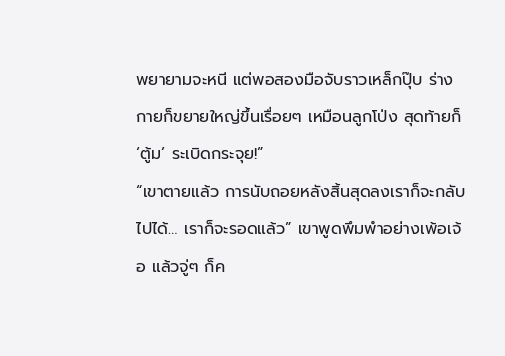พยายามจะหนี แต่พอสองมือจับราวเหล็กปุ๊บ ร่างกายก็ขยายใหญ่ขึ้นเรื่อยๆ เหมือนลูกโป่ง สุดท้ายก็ ‘ตู้ม’ ระเบิดกระจุย!”
“เขาตายแล้ว การนับถอยหลังสิ้นสุดลงเราก็จะกลับไปได้… เราก็จะรอดแล้ว” เขาพูดพึมพำอย่างเพ้อเจ้อ แล้วจู่ๆ ก็ค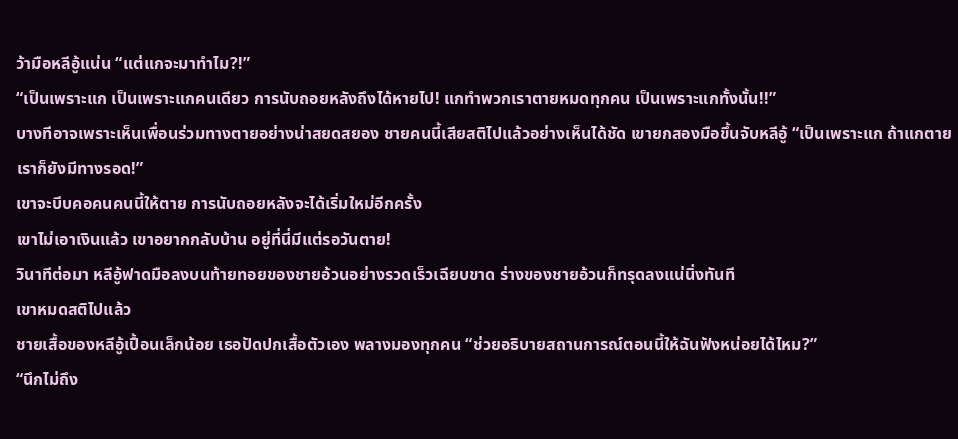ว้ามือหลีอู้แน่น “แต่แกจะมาทำไม?!”
“เป็นเพราะแก เป็นเพราะแกคนเดียว การนับถอยหลังถึงได้หายไป! แกทำพวกเราตายหมดทุกคน เป็นเพราะแกทั้งนั้น!!”
บางทีอาจเพราะเห็นเพื่อนร่วมทางตายอย่างน่าสยดสยอง ชายคนนี้เสียสติไปแล้วอย่างเห็นได้ชัด เขายกสองมือขึ้นจับหลีอู้ “เป็นเพราะแก ถ้าแกตาย เราก็ยังมีทางรอด!”
เขาจะบีบคอคนคนนี้ให้ตาย การนับถอยหลังจะได้เริ่มใหม่อีกครั้ง
เขาไม่เอาเงินแล้ว เขาอยากกลับบ้าน อยู่ที่นี่มีแต่รอวันตาย!
วินาทีต่อมา หลีอู้ฟาดมือลงบนท้ายทอยของชายอ้วนอย่างรวดเร็วเฉียบขาด ร่างของชายอ้วนก็ทรุดลงแน่นิ่งทันที
เขาหมดสติไปแล้ว
ชายเสื้อของหลีอู้เปื้อนเล็กน้อย เธอปัดปกเสื้อตัวเอง พลางมองทุกคน “ช่วยอธิบายสถานการณ์ตอนนี้ให้ฉันฟังหน่อยได้ไหม?”
“นึกไม่ถึง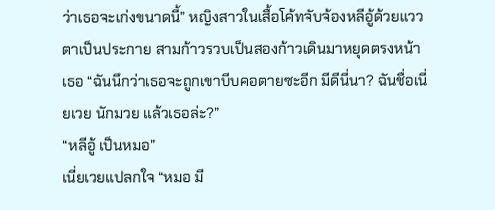ว่าเธอจะเก่งขนาดนี้” หญิงสาวในเสื้อโค้ทจับจ้องหลีอู้ด้วยแววตาเป็นประกาย สามก้าวรวบเป็นสองก้าวเดินมาหยุดตรงหน้าเธอ “ฉันนึกว่าเธอจะถูกเขาบีบคอตายซะอีก มีดีนี่นา? ฉันชื่อเนี่ยเวย นักมวย แล้วเธอล่ะ?”
“หลีอู้ เป็นหมอ”
เนี่ยเวยแปลกใจ “หมอ มี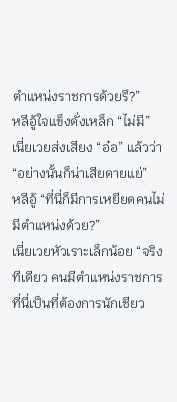ตำแหน่งราชการด้วยรึ?”
หลีอู้ใจแข็งดั่งเหล็ก “ไม่มี”
เนี่ยเวยส่งเสียง “อ๋อ” แล้วว่า “อย่างนั้นก็น่าเสียดายแย่”
หลีอู้ “ที่นี่ก็มีการเหยียดคนไม่มีตำแหน่งด้วย?”
เนี่ยเวยหัวเราะเล็กน้อย “จริงทีเดียว คนมีตำแหน่งราชการที่นี่เป็นที่ต้องการนักเชียว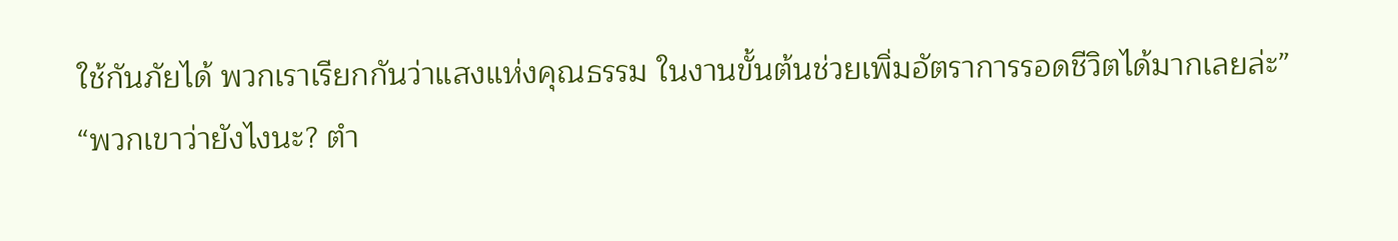ใช้กันภัยได้ พวกเราเรียกกันว่าแสงแห่งคุณธรรม ในงานขั้นต้นช่วยเพิ่มอัตราการรอดชีวิตได้มากเลยล่ะ”
“พวกเขาว่ายังไงนะ? ตำ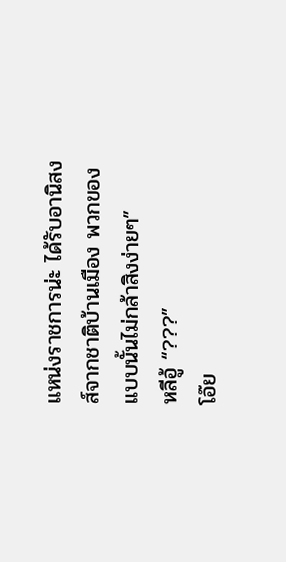แหน่งราชการน่ะ ได้รับอานิสงส์จากชาติบ้านเมือง พวกของแบบนั้นไม่กล้าสิงง่ายๆ”
หลีอู้ “???”
โอ๊ย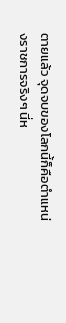ตายแล้ว จุดจบของโลกนี้ก็คือตำแหน่งราชการจริงๆ นี่ห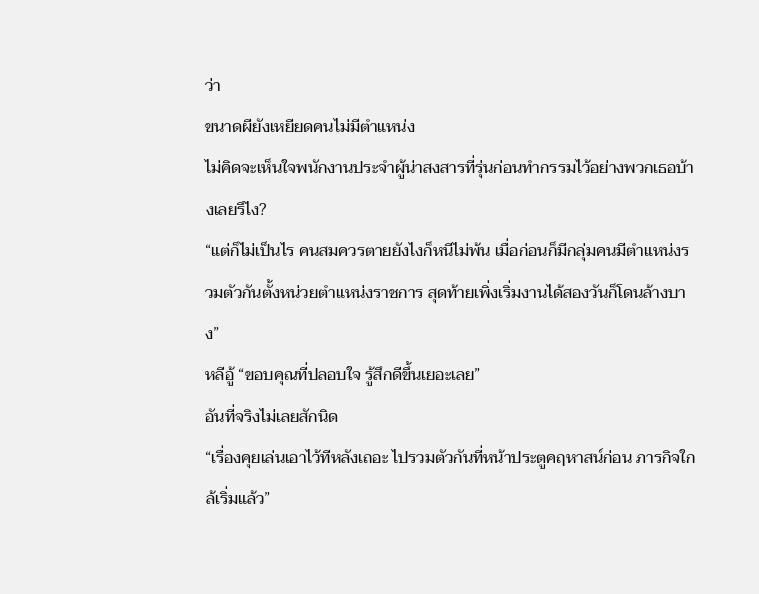ว่า
ขนาดผียังเหยียดคนไม่มีตำแหน่ง
ไม่คิดจะเห็นใจพนักงานประจำผู้น่าสงสารที่รุ่นก่อนทำกรรมไว้อย่างพวกเธอบ้างเลยรึไง?
“แต่ก็ไม่เป็นไร คนสมควรตายยังไงก็หนีไม่พ้น เมื่อก่อนก็มีกลุ่มคนมีตำแหน่งรวมตัวกันตั้งหน่วยตำแหน่งราชการ สุดท้ายเพิ่งเริ่มงานได้สองวันก็โดนล้างบาง”
หลีอู้ “ขอบคุณที่ปลอบใจ รู้สึกดีขึ้นเยอะเลย”
อันที่จริงไม่เลยสักนิด
“เรื่องคุยเล่นเอาไว้ทีหลังเถอะ ไปรวมตัวกันที่หน้าประตูคฤหาสน์ก่อน ภารกิจใกล้เริ่มแล้ว”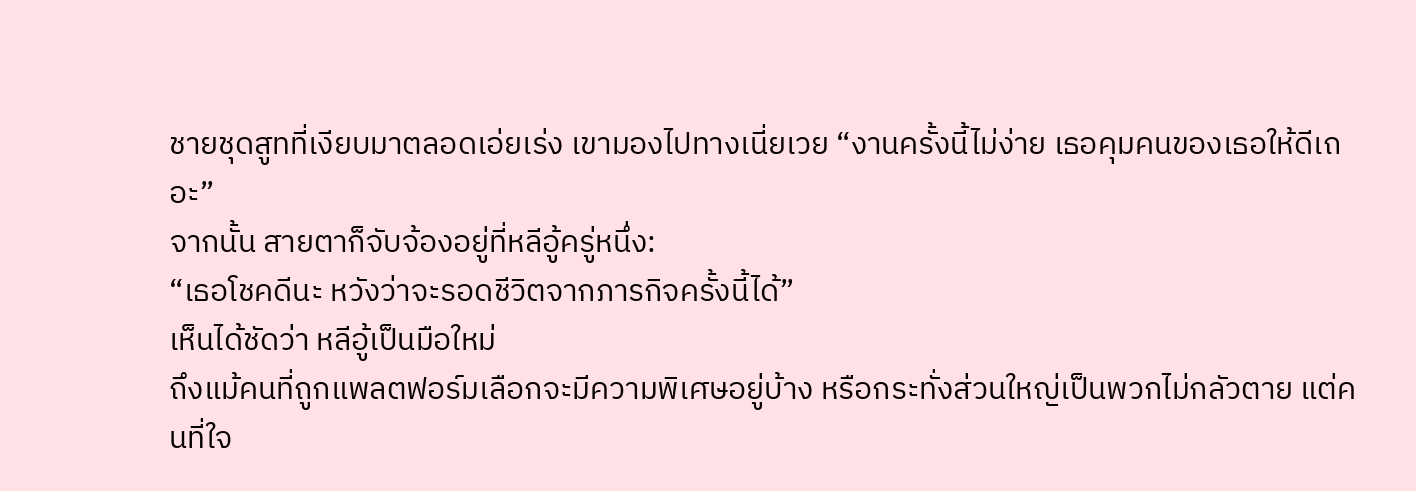ชายชุดสูทที่เงียบมาตลอดเอ่ยเร่ง เขามองไปทางเนี่ยเวย “งานครั้งนี้ไม่ง่าย เธอคุมคนของเธอให้ดีเถอะ”
จากนั้น สายตาก็จับจ้องอยู่ที่หลีอู้ครู่หนึ่ง:
“เธอโชคดีนะ หวังว่าจะรอดชีวิตจากภารกิจครั้งนี้ได้”
เห็นได้ชัดว่า หลีอู้เป็นมือใหม่
ถึงแม้คนที่ถูกแพลตฟอร์มเลือกจะมีความพิเศษอยู่บ้าง หรือกระทั่งส่วนใหญ่เป็นพวกไม่กลัวตาย แต่คนที่ใจ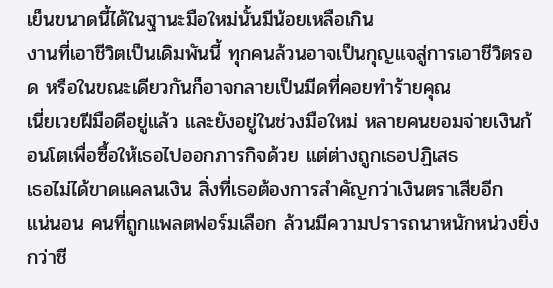เย็นขนาดนี้ได้ในฐานะมือใหม่นั้นมีน้อยเหลือเกิน
งานที่เอาชีวิตเป็นเดิมพันนี้ ทุกคนล้วนอาจเป็นกุญแจสู่การเอาชีวิตรอด หรือในขณะเดียวกันก็อาจกลายเป็นมีดที่คอยทำร้ายคุณ
เนี่ยเวยฝีมือดีอยู่แล้ว และยังอยู่ในช่วงมือใหม่ หลายคนยอมจ่ายเงินก้อนโตเพื่อซื้อให้เธอไปออกภารกิจด้วย แต่ต่างถูกเธอปฏิเสธ
เธอไม่ได้ขาดแคลนเงิน สิ่งที่เธอต้องการสำคัญกว่าเงินตราเสียอีก
แน่นอน คนที่ถูกแพลตฟอร์มเลือก ล้วนมีความปรารถนาหนักหน่วงยิ่งกว่าชี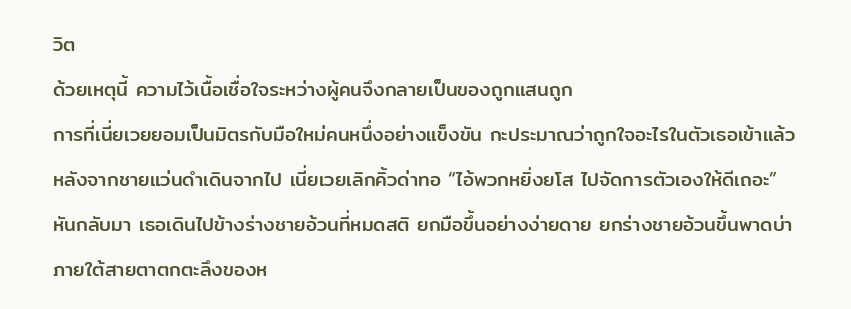วิต
ด้วยเหตุนี้ ความไว้เนื้อเชื่อใจระหว่างผู้คนจึงกลายเป็นของถูกแสนถูก
การที่เนี่ยเวยยอมเป็นมิตรกับมือใหม่คนหนึ่งอย่างแข็งขัน กะประมาณว่าถูกใจอะไรในตัวเธอเข้าแล้ว
หลังจากชายแว่นดำเดินจากไป เนี่ยเวยเลิกคิ้วด่าทอ “ไอ้พวกหยิ่งยโส ไปจัดการตัวเองให้ดีเถอะ”
หันกลับมา เธอเดินไปข้างร่างชายอ้วนที่หมดสติ ยกมือขึ้นอย่างง่ายดาย ยกร่างชายอ้วนขึ้นพาดบ่า ภายใต้สายตาตกตะลึงของห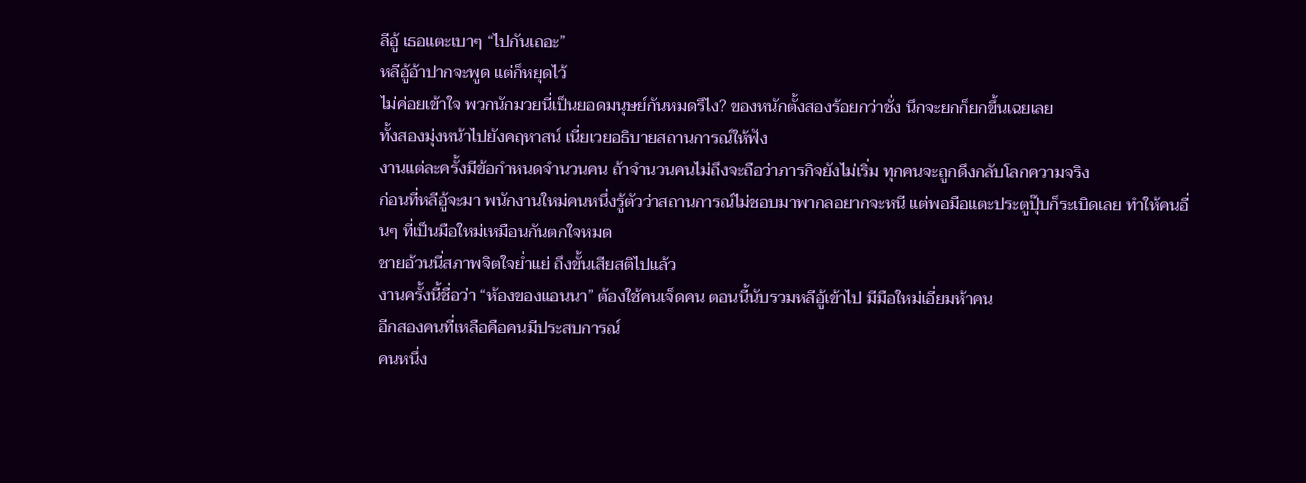ลีอู้ เธอแตะเบาๆ “ไปกันเถอะ”
หลีอู้อ้าปากจะพูด แต่ก็หยุดไว้
ไม่ค่อยเข้าใจ พวกนักมวยนี่เป็นยอดมนุษย์กันหมดรึไง? ของหนักตั้งสองร้อยกว่าชั่ง นึกจะยกก็ยกขึ้นเฉยเลย
ทั้งสองมุ่งหน้าไปยังคฤหาสน์ เนี่ยเวยอธิบายสถานการณ์ให้ฟัง
งานแต่ละครั้งมีข้อกำหนดจำนวนคน ถ้าจำนวนคนไม่ถึงจะถือว่าภารกิจยังไม่เริ่ม ทุกคนจะถูกดึงกลับโลกความจริง
ก่อนที่หลีอู้จะมา พนักงานใหม่คนหนึ่งรู้ตัวว่าสถานการณ์ไม่ชอบมาพากลอยากจะหนี แต่พอมือแตะประตูปุ๊บก็ระเบิดเลย ทำให้คนอื่นๆ ที่เป็นมือใหม่เหมือนกันตกใจหมด
ชายอ้วนนี่สภาพจิตใจย่ำแย่ ถึงขั้นเสียสติไปแล้ว
งานครั้งนี้ชื่อว่า “ห้องของแอนนา” ต้องใช้คนเจ็ดคน ตอนนี้นับรวมหลีอู้เข้าไป มีมือใหม่เอี่ยมห้าคน
อีกสองคนที่เหลือคือคนมีประสบการณ์
คนหนึ่ง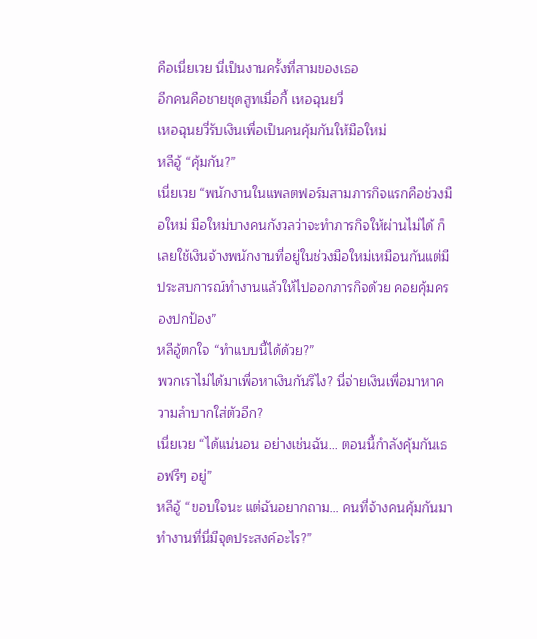คือเนี่ยเวย นี่เป็นงานครั้งที่สามของเธอ
อีกคนคือชายชุดสูทเมื่อกี้ เหอฉุนยวี่
เหอฉุนยวี่รับเงินเพื่อเป็นคนคุ้มกันให้มือใหม่
หลีอู้ “คุ้มกัน?”
เนี่ยเวย “พนักงานในแพลตฟอร์มสามภารกิจแรกคือช่วงมือใหม่ มือใหม่บางคนกังวลว่าจะทำภารกิจให้ผ่านไม่ได้ ก็เลยใช้เงินจ้างพนักงานที่อยู่ในช่วงมือใหม่เหมือนกันแต่มีประสบการณ์ทำงานแล้วให้ไปออกภารกิจด้วย คอยคุ้มครองปกป้อง”
หลีอู้ตกใจ “ทำแบบนี้ได้ด้วย?”
พวกเราไม่ได้มาเพื่อหาเงินกันรึไง? นี่จ่ายเงินเพื่อมาหาความลำบากใส่ตัวอีก?
เนี่ยเวย “ได้แน่นอน อย่างเช่นฉัน… ตอนนี้กำลังคุ้มกันเธอฟรีๆ อยู่”
หลีอู้ “ขอบใจนะ แต่ฉันอยากถาม… คนที่จ้างคนคุ้มกันมาทำงานที่นี่มีจุดประสงค์อะไร?”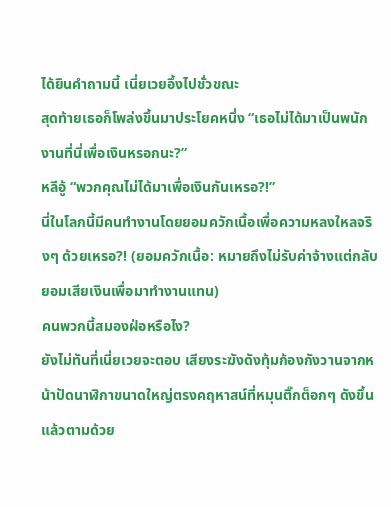ได้ยินคำถามนี้ เนี่ยเวยอึ้งไปชั่วขณะ
สุดท้ายเธอก็โพล่งขึ้นมาประโยคหนึ่ง “เธอไม่ได้มาเป็นพนักงานที่นี่เพื่อเงินหรอกนะ?”
หลีอู้ “พวกคุณไม่ได้มาเพื่อเงินกันเหรอ?!”
นี่ในโลกนี้มีคนทำงานโดยยอมควักเนื้อเพื่อความหลงใหลจริงๆ ด้วยเหรอ?! (ยอมควักเนื้อ: หมายถึงไม่รับค่าจ้างแต่กลับยอมเสียเงินเพื่อมาทำงานแทน)
คนพวกนี้สมองฝ่อหรือไง?
ยังไม่ทันที่เนี่ยเวยจะตอบ เสียงระฆังดังทุ้มก้องกังวานจากหน้าปัดนาฬิกาขนาดใหญ่ตรงคฤหาสน์ที่หมุนติ๊กต็อกๆ ดังขึ้น แล้วตามด้วย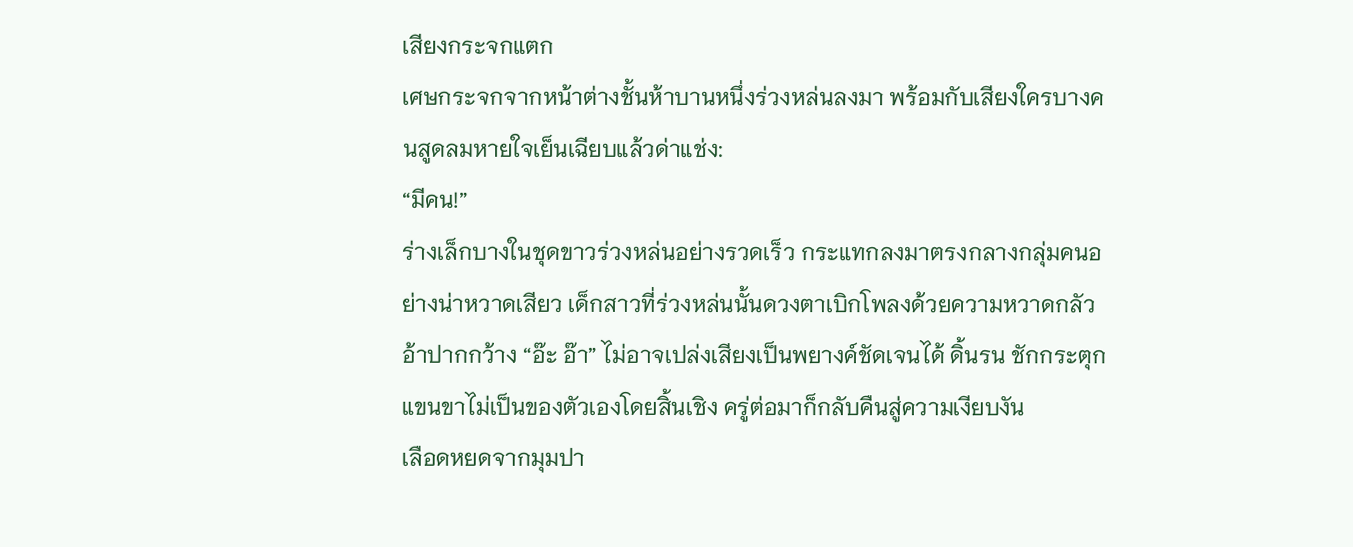เสียงกระจกแตก
เศษกระจกจากหน้าต่างชั้นห้าบานหนึ่งร่วงหล่นลงมา พร้อมกับเสียงใครบางคนสูดลมหายใจเย็นเฉียบแล้วด่าแช่ง:
“มีคน!”
ร่างเล็กบางในชุดขาวร่วงหล่นอย่างรวดเร็ว กระแทกลงมาตรงกลางกลุ่มคนอย่างน่าหวาดเสียว เด็กสาวที่ร่วงหล่นนั้นดวงตาเบิกโพลงด้วยความหวาดกลัว อ้าปากกว้าง “อ๊ะ อ๊า” ไม่อาจเปล่งเสียงเป็นพยางค์ชัดเจนได้ ดิ้นรน ชักกระตุก แขนขาไม่เป็นของตัวเองโดยสิ้นเชิง ครู่ต่อมาก็กลับคืนสู่ความเงียบงัน
เลือดหยดจากมุมปา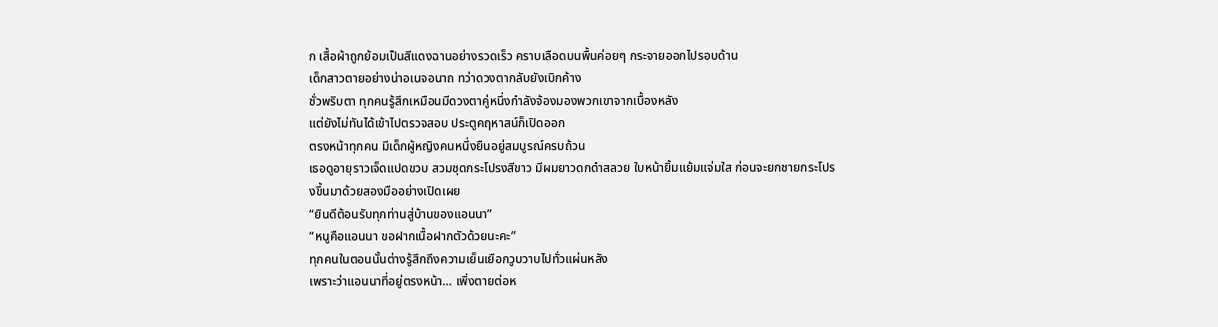ก เสื้อผ้าถูกย้อมเป็นสีแดงฉานอย่างรวดเร็ว คราบเลือดบนพื้นค่อยๆ กระจายออกไปรอบด้าน
เด็กสาวตายอย่างน่าอเนจอนาถ ทว่าดวงตากลับยังเบิกค้าง
ชั่วพริบตา ทุกคนรู้สึกเหมือนมีดวงตาคู่หนึ่งกำลังจ้องมองพวกเขาจากเบื้องหลัง
แต่ยังไม่ทันได้เข้าไปตรวจสอบ ประตูคฤหาสน์ก็เปิดออก
ตรงหน้าทุกคน มีเด็กผู้หญิงคนหนึ่งยืนอยู่สมบูรณ์ครบถ้วน
เธอดูอายุราวเจ็ดแปดขวบ สวมชุดกระโปรงสีขาว มีผมยาวดกดำสลวย ใบหน้ายิ้มแย้มแจ่มใส ก่อนจะยกชายกระโปรงขึ้นมาด้วยสองมืออย่างเปิดเผย
“ยินดีต้อนรับทุกท่านสู่บ้านของแอนนา”
“หนูคือแอนนา ขอฝากเนื้อฝากตัวด้วยนะคะ”
ทุกคนในตอนนั้นต่างรู้สึกถึงความเย็นเยือกวูบวาบไปทั่วแผ่นหลัง
เพราะว่าแอนนาที่อยู่ตรงหน้า… เพิ่งตายต่อห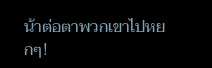น้าต่อตาพวกเขาไปหยกๆ!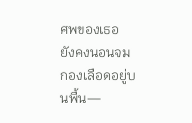ศพของเธอ ยังคงนอนจมกองเลือดอยู่บนพื้น—